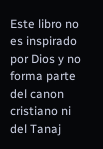Este libro no es inspirado por Dios y no forma parte del canon cristiano ni del Tanaj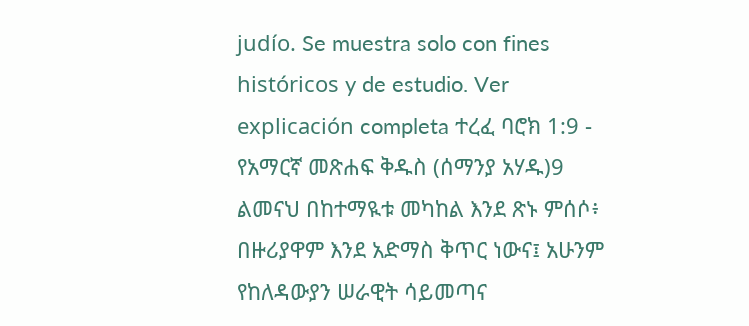judío. Se muestra solo con fines históricos y de estudio. Ver explicación completa ተረፈ ባሮክ 1:9 - የአማርኛ መጽሐፍ ቅዱስ (ሰማንያ አሃዱ)9 ልመናህ በከተማዪቱ መካከል እንደ ጽኑ ምሰሶ፥ በዙሪያዋም እንደ አድማስ ቅጥር ነውና፤ አሁንም የከለዳውያን ሠራዊት ሳይመጣና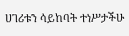ሀገሪቱን ሳይከባት ተነሥታችሁ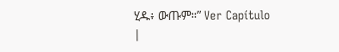ሂዱ፥ ውጡም።” Ver Capítulo |